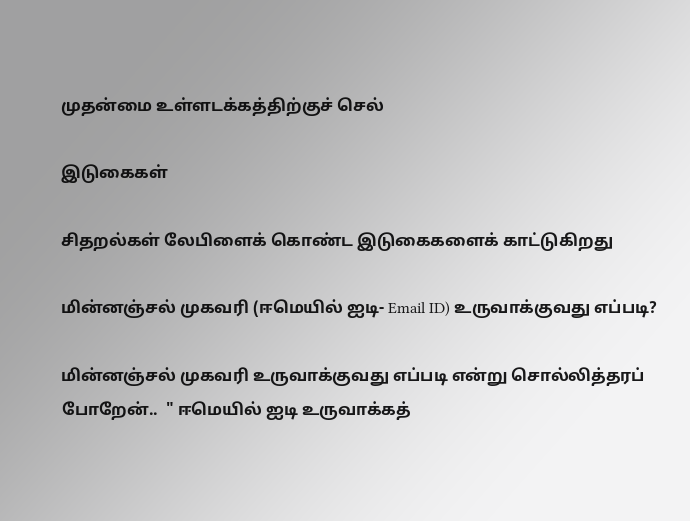முதன்மை உள்ளடக்கத்திற்குச் செல்

இடுகைகள்

சிதறல்கள் லேபிளைக் கொண்ட இடுகைகளைக் காட்டுகிறது

மின்னஞ்சல் முகவரி (ஈமெயில் ஐடி- Email ID) உருவாக்குவது எப்படி?

மின்னஞ்சல் முகவரி உருவாக்குவது எப்படி என்று சொல்லித்தரப் போறேன்..  " ஈமெயில் ஐடி உருவாக்கத்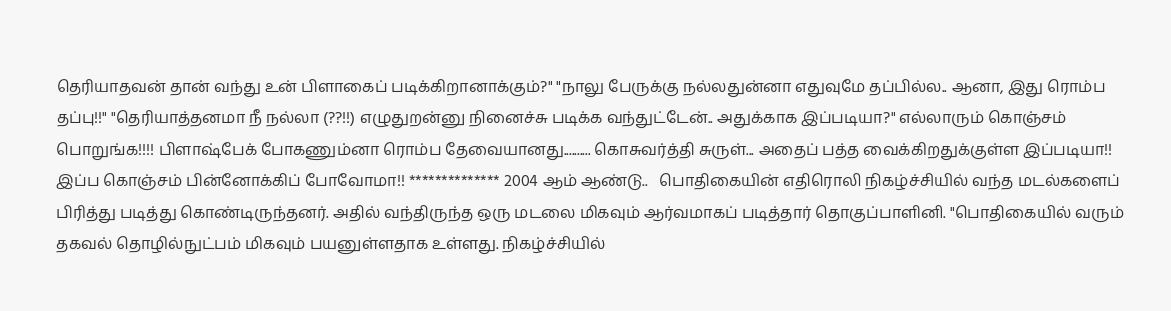தெரியாதவன் தான் வந்து உன் பிளாகைப் படிக்கிறானாக்கும்?" "நாலு பேருக்கு நல்லதுன்னா எதுவுமே தப்பில்ல.. ஆனா, இது ரொம்ப தப்பு!!" "தெரியாத்தனமா நீ நல்லா (??!!) எழுதுறன்னு நினைச்சு படிக்க வந்துட்டேன்.. அதுக்காக இப்படியா?" எல்லாரும் கொஞ்சம் பொறுங்க!!!! பிளாஷ்பேக் போகணும்னா ரொம்ப தேவையானது.......... கொசுவர்த்தி சுருள்... அதைப் பத்த வைக்கிறதுக்குள்ள இப்படியா!! இப்ப கொஞ்சம் பின்னோக்கிப் போவோமா!! ************** 2004 ஆம் ஆண்டு..   பொதிகையின் எதிரொலி நிகழ்ச்சியில் வந்த மடல்களைப் பிரித்து படித்து கொண்டிருந்தனர். அதில் வந்திருந்த ஒரு மடலை மிகவும் ஆர்வமாகப் படித்தார் தொகுப்பாளினி. "பொதிகையில் வரும் தகவல் தொழில்நுட்பம் மிகவும் பயனுள்ளதாக உள்ளது. நிகழ்ச்சியில்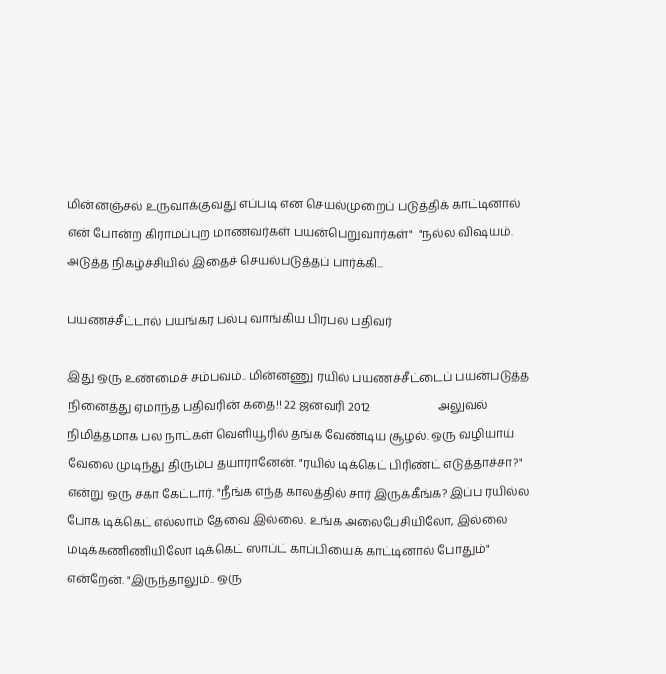மின்னஞ்சல் உருவாக்குவது எப்படி என செயல்முறைப் படுத்திக் காட்டினால் என் போன்ற கிராமப்புற மாணவர்கள் பயன்பெறுவார்கள்"  "நல்ல விஷயம். அடுத்த நிகழ்ச்சியில் இதைச் செயல்படுத்தப் பார்க்கி...

பயணச்சீட்டால் பயங்கர பல்பு வாங்கிய பிரபல பதிவர்

இது ஒரு உண்மைச் சம்பவம்.. மின்னணு ரயில் பயணச்சீட்டைப் பயன்படுத்த நினைத்து ஏமாந்த பதிவரின் கதை!! 22 ஜனவரி 2012                       அலுவல் நிமித்தமாக பல நாட்கள் வெளியூரில் தங்க வேண்டிய சூழல். ஒரு வழியாய் வேலை முடிந்து திரும்ப தயாரானேன். "ரயில் டிக்கெட் பிரிண்ட் எடுத்தாச்சா?" என்று ஒரு சகா கேட்டார். "நீங்க எந்த காலத்தில் சார் இருக்கீங்க? இப்ப ரயில்ல போக டிக்கெட் எல்லாம் தேவை இல்லை. உங்க அலைபேசியிலோ, இல்லை மடிக்கணிணியிலோ டிக்கெட் ஸாப்ட் காப்பியைக் காட்டினால் போதும்" என்றேன். "இருந்தாலும்.. ஒரு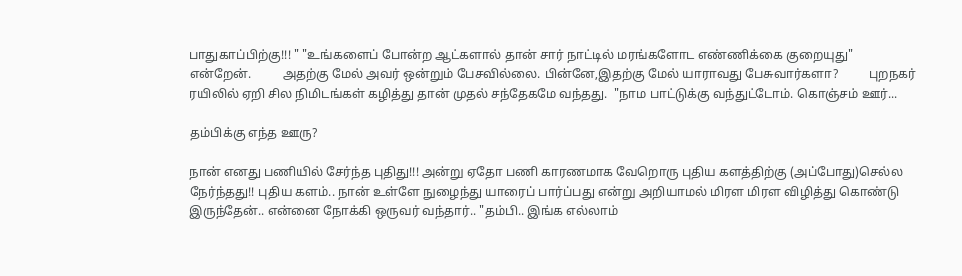பாதுகாப்பிற்கு!!! " "உங்களைப் போன்ற ஆட்களால் தான் சார் நாட்டில் மரங்களோட எண்ணிக்கை குறையுது" என்றேன்.          அதற்கு மேல் அவர் ஒன்றும் பேசவில்லை. பின்னே,இதற்கு மேல் யாராவது பேசுவார்களா?          புறநகர் ரயிலில் ஏறி சில நிமிடங்கள் கழித்து தான் முதல் சந்தேகமே வந்தது.  "நாம பாட்டுக்கு வந்துட்டோம். கொஞ்சம் ஊர்...

தம்பிக்கு எந்த ஊரு?

நான் எனது பணியில் சேர்ந்த புதிது!!! அன்று ஏதோ பணி காரணமாக வேறொரு புதிய களத்திற்கு (அப்போது)செல்ல நேர்ந்தது!! புதிய களம்.. நான் உள்ளே நுழைந்து யாரைப் பார்ப்பது என்று அறியாமல் மிரள மிரள விழித்து கொண்டு இருந்தேன்.. என்னை நோக்கி ஒருவர் வந்தார்.. "தம்பி.. இங்க எல்லாம்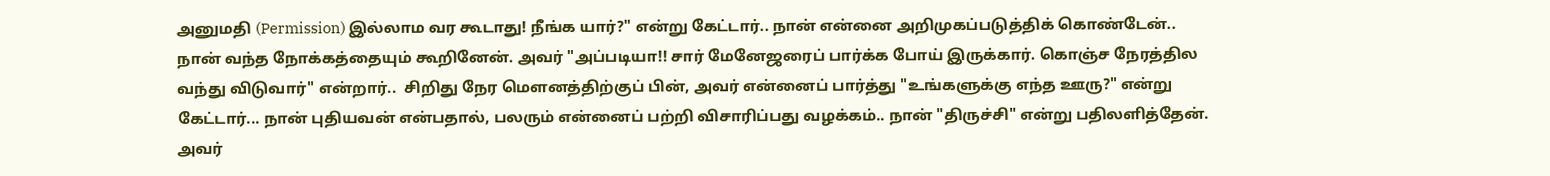அனுமதி (Permission) இல்லாம வர கூடாது! நீங்க யார்?" என்று கேட்டார்.. நான் என்னை அறிமுகப்படுத்திக் கொண்டேன்.. நான் வந்த நோக்கத்தையும் கூறினேன். அவர் "அப்படியா!! சார் மேனேஜரைப் பார்க்க போய் இருக்கார். கொஞ்ச நேரத்தில வந்து விடுவார்" என்றார்..  சிறிது நேர மெளனத்திற்குப் பின், அவர் என்னைப் பார்த்து "உங்களுக்கு எந்த ஊரு?" என்று கேட்டார்... நான் புதியவன் என்பதால், பலரும் என்னைப் பற்றி விசாரிப்பது வழக்கம்.. நான் "திருச்சி" என்று பதிலளித்தேன்.   அவர்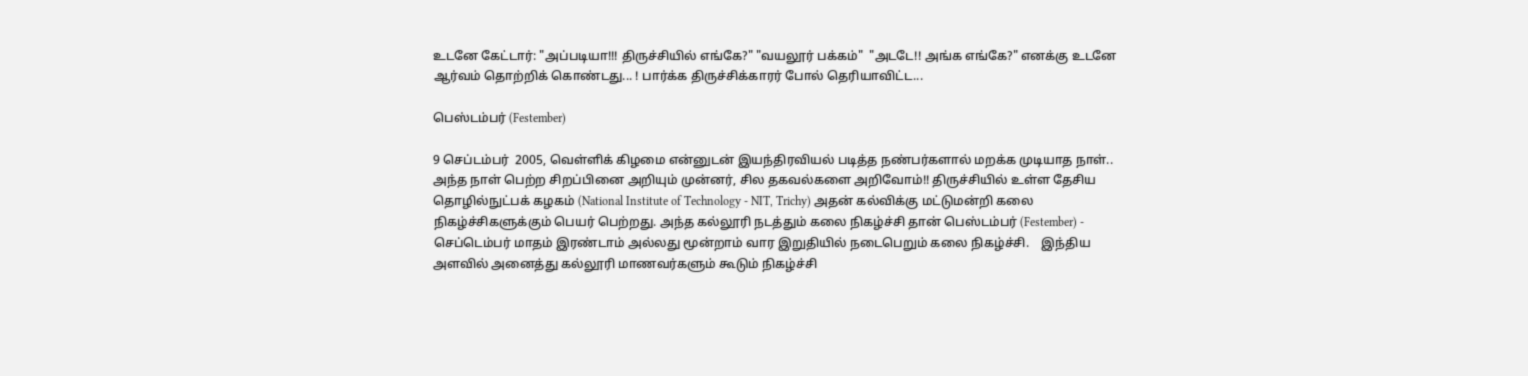உடனே கேட்டார்: "அப்படியா!!! திருச்சியில் எங்கே?" "வயலூர் பக்கம்"  "அடடே!! அங்க எங்கே?" எனக்கு உடனே ஆர்வம் தொற்றிக் கொண்டது... ! பார்க்க திருச்சிக்காரர் போல் தெரியாவிட்ட...

பெஸ்டம்பர் (Festember)

9 செப்டம்பர்  2005, வெள்ளிக் கிழமை என்னுடன் இயந்திரவியல் படித்த நண்பர்களால் மறக்க முடியாத நாள்.. அந்த நாள் பெற்ற சிறப்பினை அறியும் முன்னர், சில தகவல்களை அறிவோம்!! திருச்சியில் உள்ள தேசிய தொழில்நுட்பக் கழகம் (National Institute of Technology - NIT, Trichy) அதன் கல்விக்கு மட்டுமன்றி கலை நிகழ்ச்சிகளுக்கும் பெயர் பெற்றது. அந்த கல்லூரி நடத்தும் கலை நிகழ்ச்சி தான் பெஸ்டம்பர் (Festember) - செப்டெம்பர் மாதம் இரண்டாம் அல்லது மூன்றாம் வார இறுதியில் நடைபெறும் கலை நிகழ்ச்சி.    இந்திய அளவில் அனைத்து கல்லூரி மாணவர்களும் கூடும் நிகழ்ச்சி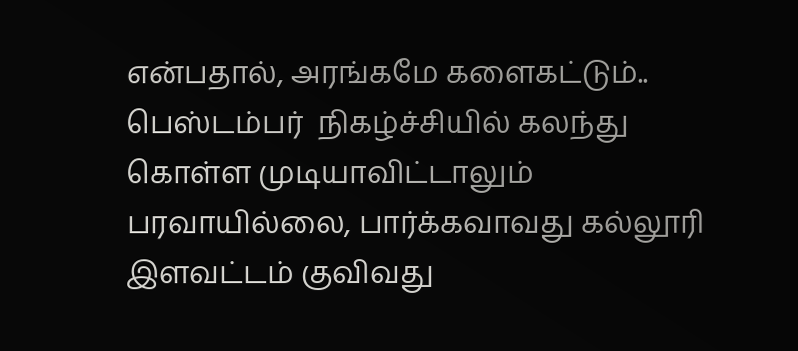என்பதால், அரங்கமே களைகட்டும்.. பெஸ்டம்பர்  நிகழ்ச்சியில் கலந்து கொள்ள முடியாவிட்டாலும் பரவாயில்லை, பார்க்கவாவது கல்லூரி இளவட்டம் குவிவது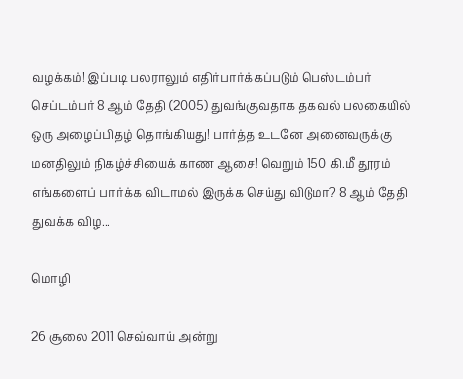வழக்கம்! இப்படி பலராலும் எதிர்பார்க்கப்படும் பெஸ்டம்பர் செப்டம்பர் 8 ஆம் தேதி (2005) துவங்குவதாக தகவல் பலகையில் ஒரு அழைப்பிதழ் தொங்கியது! பார்த்த உடனே அனைவருக்கு மனதிலும் நிகழ்ச்சியைக் காண ஆசை! வெறும் 150 கி.மீ தூரம் எங்களைப் பார்க்க விடாமல் இருக்க செய்து விடுமா? 8 ஆம் தேதி துவக்க விழ...

மொழி

26 சூலை 2011 செவ்வாய் அன்று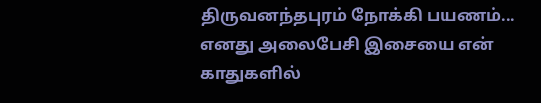திருவனந்தபுரம் நோக்கி பயணம்...  எனது அலைபேசி இசையை என் காதுகளில்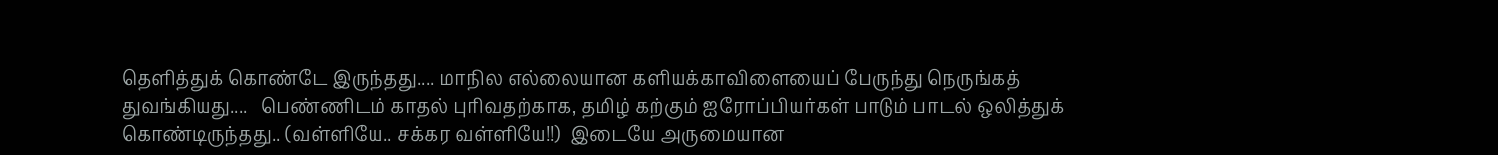தெளித்துக் கொண்டே இருந்தது.... மாநில எல்லையான களியக்காவிளையைப் பேருந்து நெருங்கத் துவங்கியது....   பெண்ணிடம் காதல் புரிவதற்காக, தமிழ் கற்கும் ஐரோப்பியர்கள் பாடும் பாடல் ஒலித்துக் கொண்டிருந்தது.. (வள்ளியே.. சக்கர வள்ளியே!!)  இடையே அருமையான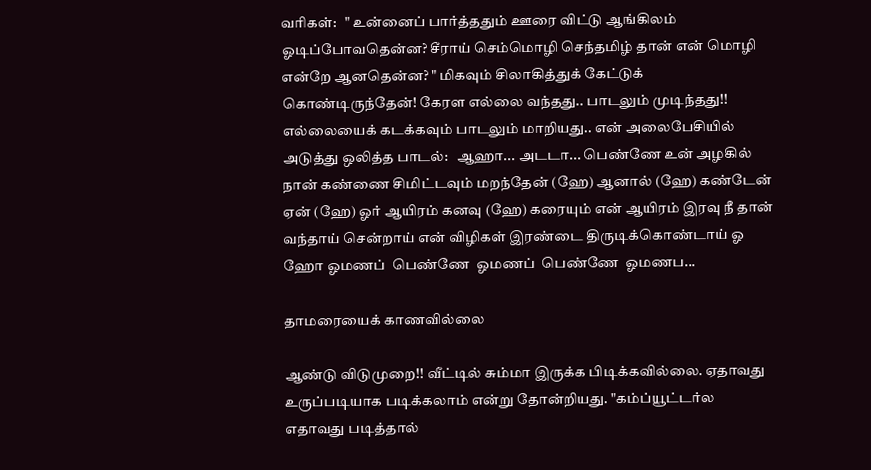வரிகள்:   " உன்னைப் பார்த்ததும் ஊரை விட்டு ஆங்கிலம் ஓடிப்போவதென்ன? சீராய் செம்மொழி செந்தமிழ் தான் என் மொழி என்றே ஆனதென்ன? " மிகவும் சிலாகித்துக் கேட்டுக் கொண்டிருந்தேன்! கேரள எல்லை வந்தது.. பாடலும் முடிந்தது!! எல்லையைக் கடக்கவும் பாடலும் மாறியது.. என் அலைபேசியில் அடுத்து ஒலித்த பாடல்:   ஆஹா... அடடா... பெண்ணே உன் அழகில் நான் கண்ணை சிமிட்டவும் மறந்தேன் (ஹே) ஆனால் (ஹே) கண்டேன் ஏன் (ஹே) ஓர் ஆயிரம் கனவு (ஹே) கரையும் என் ஆயிரம் இரவு நீ தான் வந்தாய் சென்றாய் என் விழிகள் இரண்டை திருடிக்கொண்டாய் ஓ ஹோ ஓமணப்  பெண்ணே  ஓமணப்  பெண்ணே  ஓமணப...

தாமரையைக் காணவில்லை

ஆண்டு விடுமுறை!! வீட்டில் சும்மா இருக்க பிடிக்கவில்லை. ஏதாவது உருப்படியாக படிக்கலாம் என்று தோன்றியது. "கம்ப்யூட்டர்ல எதாவது படித்தால்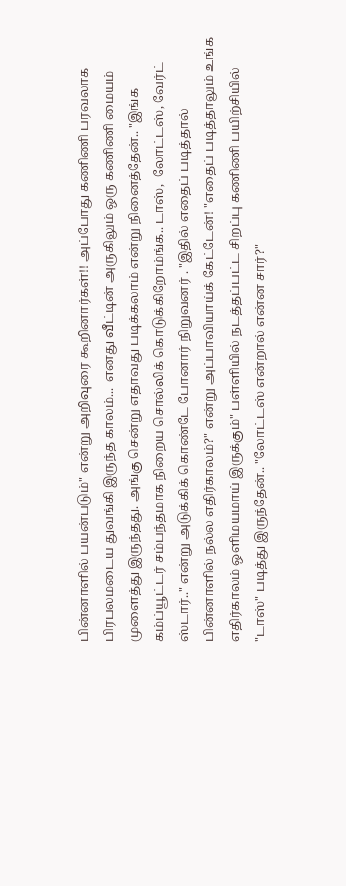பின்னாளில் பயன்படும்" என்று அறிவுரை கூறினார்கள்!! அப்போது கணிணி பரவலாக பிரபலமடைய துவங்கி இருந்த காலம்...  எனது வீட்டின் அருகிலும் ஒரு கணிணி மையம் முளைத்து இருந்தது. அங்கு சென்று எதாவது படிக்கலாம் என்று நினைத்தேன்.. "இங்க கம்ப்யூட்டர் சம்பந்தமாக நிறைய சொல்லிக் கொடுக்கிறோம்ங்க.. டாஸ்,  லோட்டஸ், வேர்ட் ஸ்டார்.." என்று அடுக்கிக் கொண்டே போனார் நிறுவனர் . "இதில் எதைப் படித்தால் பின்னாளில் நல்ல எதிர்காலம்?" என்று அப்பாவியாய்க் கேட்டேன்! "எதைப் படித்தாலும் உங்க எதிர்காலம் ஒளிமயமாய் இருக்கும்" பள்ளியில் நடத்தப்பட்ட சிறப்பு கணிணி பயிற்சியில் "டாஸ்" படித்து இருந்தேன்.. "லோட்டஸ் என்றால் என்ன சார்?"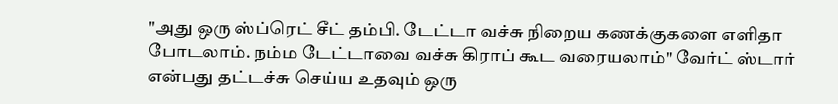"அது ஒரு ஸ்ப்ரெட் சீட் தம்பி. டேட்டா வச்சு நிறைய கணக்குகளை எளிதா போடலாம். நம்ம டேட்டாவை வச்சு கிராப் கூட வரையலாம்" வேர்ட் ஸ்டார் என்பது தட்டச்சு செய்ய உதவும் ஒரு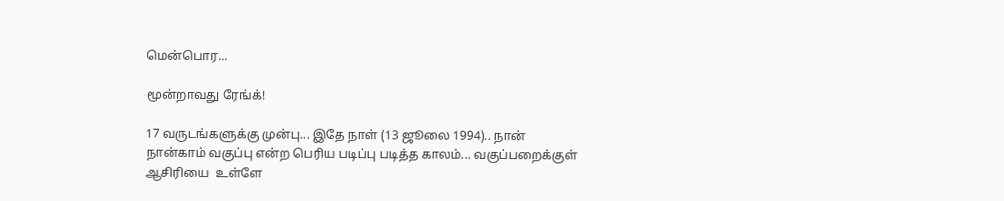மென்பொர...

மூன்றாவது ரேங்க்!

17 வருடங்களுக்கு முன்பு... இதே நாள் (13 ஜூலை 1994).. நான் நான்காம் வகுப்பு என்ற பெரிய படிப்பு படித்த காலம்... வகுப்பறைக்குள் ஆசிரியை  உள்ளே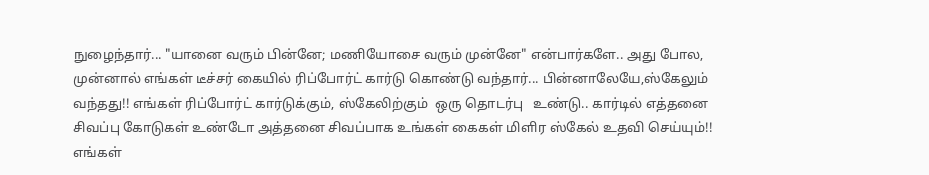நுழைந்தார்... "யானை வரும் பின்னே; மணியோசை வரும் முன்னே" என்பார்களே.. அது போல, முன்னால் எங்கள் டீச்சர் கையில் ரிப்போர்ட் கார்டு கொண்டு வந்தார்... பின்னாலேயே,ஸ்கேலும்  வந்தது!! எங்கள் ரிப்போர்ட் கார்டுக்கும், ஸ்கேலிற்கும்  ஒரு தொடர்பு   உண்டு.. கார்டில் எத்தனை சிவப்பு கோடுகள் உண்டோ அத்தனை சிவப்பாக உங்கள் கைகள் மிளிர ஸ்கேல் உதவி செய்யும்!! எங்கள்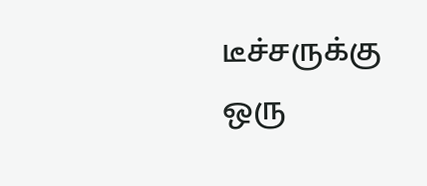டீச்சருக்கு ஒரு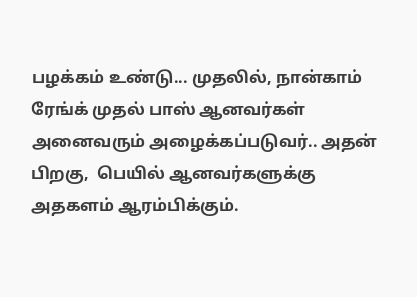பழக்கம் உண்டு... முதலில், நான்காம் ரேங்க் முதல் பாஸ் ஆனவர்கள் அனைவரும் அழைக்கப்படுவர்.. அதன் பிறகு,  பெயில் ஆனவர்களுக்கு அதகளம் ஆரம்பிக்கும்.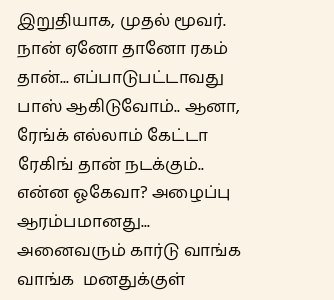இறுதியாக, முதல் மூவர். நான் ஏனோ தானோ ரகம் தான்... எப்பாடுபட்டாவது பாஸ் ஆகிடுவோம்.. ஆனா, ரேங்க் எல்லாம் கேட்டா ரேகிங் தான் நடக்கும்.. என்ன ஓகேவா? அழைப்பு ஆரம்பமானது... அனைவரும் கார்டு வாங்க வாங்க  மனதுக்குள்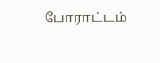போராட்டம்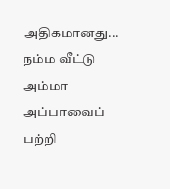அதிகமானது... நம்ம வீட்டு அம்மா அப்பாவைப் பற்றி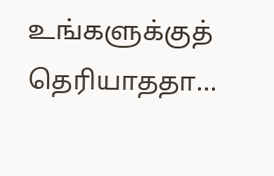உங்களுக்குத் தெரியாததா...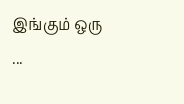இங்கும் ஒரு ...